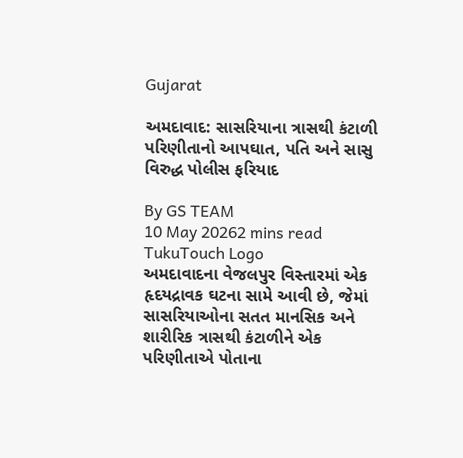Gujarat

અમદાવાદ: સાસરિયાના ત્રાસથી કંટાળી પરિણીતાનો આપઘાત, પતિ અને સાસુ વિરુદ્ધ પોલીસ ફરિયાદ

By GS TEAM
10 May 20262 mins read
TukuTouch Logo
અમદાવાદના વેજલપુર વિસ્તારમાં એક હૃદયદ્રાવક ઘટના સામે આવી છે, જેમાં સાસરિયાઓના સતત માનસિક અને શારીરિક ત્રાસથી કંટાળીને એક પરિણીતાએ પોતાના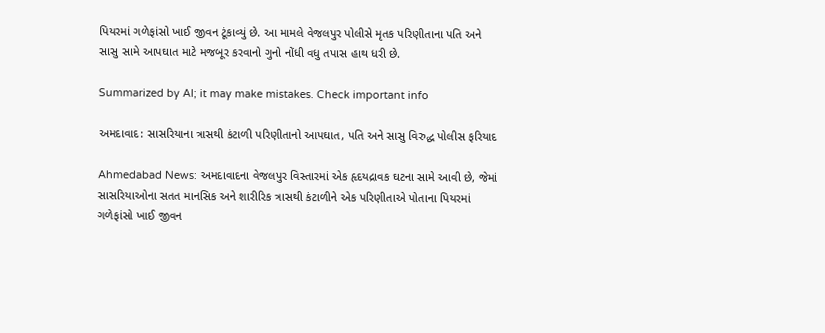પિયરમાં ગળેફાંસો ખાઈ જીવન ટૂંકાવ્યું છે. આ મામલે વેજલપુર પોલીસે મૃતક પરિણીતાના પતિ અને સાસુ સામે આપઘાત માટે મજબૂર કરવાનો ગુનો નોંધી વધુ તપાસ હાથ ધરી છે.

Summarized by AI; it may make mistakes. Check important info

અમદાવાદ: સાસરિયાના ત્રાસથી કંટાળી પરિણીતાનો આપઘાત, પતિ અને સાસુ વિરુદ્ધ પોલીસ ફરિયાદ

Ahmedabad News: અમદાવાદના વેજલપુર વિસ્તારમાં એક હૃદયદ્રાવક ઘટના સામે આવી છે, જેમાં સાસરિયાઓના સતત માનસિક અને શારીરિક ત્રાસથી કંટાળીને એક પરિણીતાએ પોતાના પિયરમાં ગળેફાંસો ખાઈ જીવન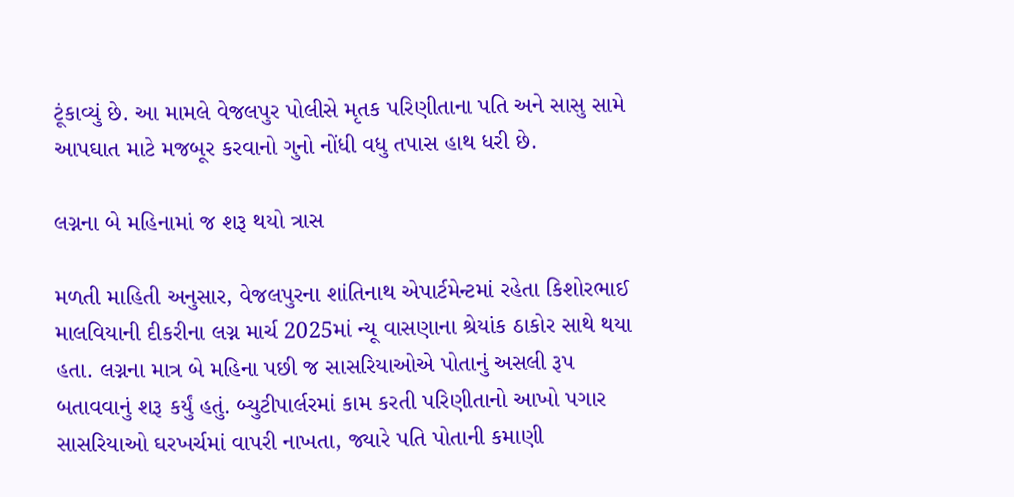ટૂંકાવ્યું છે. આ મામલે વેજલપુર પોલીસે મૃતક પરિણીતાના પતિ અને સાસુ સામે આપઘાત માટે મજબૂર કરવાનો ગુનો નોંધી વધુ તપાસ હાથ ધરી છે.

લગ્નના બે મહિનામાં જ શરૂ થયો ત્રાસ

મળતી માહિતી અનુસાર, વેજલપુરના શાંતિનાથ એપાર્ટમેન્ટમાં રહેતા કિશોરભાઈ માલવિયાની દીકરીના લગ્ન માર્ચ 2025માં ન્યૂ વાસણાના શ્રેયાંક ઠાકોર સાથે થયા હતા. લગ્નના માત્ર બે મહિના પછી જ સાસરિયાઓએ પોતાનું અસલી રૂપ બતાવવાનું શરૂ કર્યું હતું. બ્યુટીપાર્લરમાં કામ કરતી પરિણીતાનો આખો પગાર સાસરિયાઓ ઘરખર્ચમાં વાપરી નાખતા, જ્યારે પતિ પોતાની કમાણી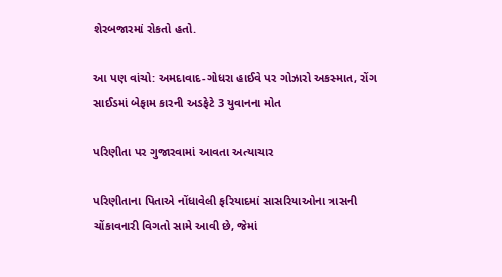શેરબજારમાં રોકતો હતો.

આ પણ વાંચો: અમદાવાદ-ગોધરા હાઈવે પર ગોઝારો અકસ્માત, રોંગ સાઈડમાં બેફામ કારની અડફેટે 3 યુવાનના મોત

પરિણીતા પર ગુજારવામાં આવતા અત્યાચાર

પરિણીતાના પિતાએ નોંધાવેલી ફરિયાદમાં સાસરિયાઓના ત્રાસની ચોંકાવનારી વિગતો સામે આવી છે, જેમાં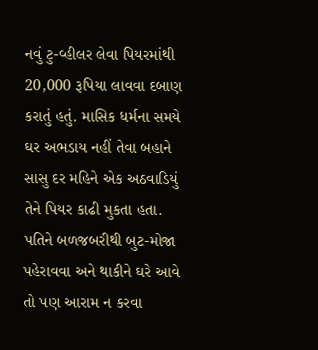નવું ટુ-વ્હીલર લેવા પિયરમાંથી 20,000 રૂપિયા લાવવા દબાણ કરાતું હતું. માસિક ધર્મના સમયે ઘર અભડાય નહીં તેવા બહાને સાસુ દર મહિને એક અઠવાડિયું તેને પિયર કાઢી મુકતા હતા. પતિને બળજબરીથી બુટ-મોજા પહેરાવવા અને થાકીને ઘરે આવે તો પણ આરામ ન કરવા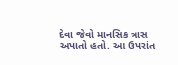દેવા જેવો માનસિક ત્રાસ અપાતો હતો. આ ઉપરાંત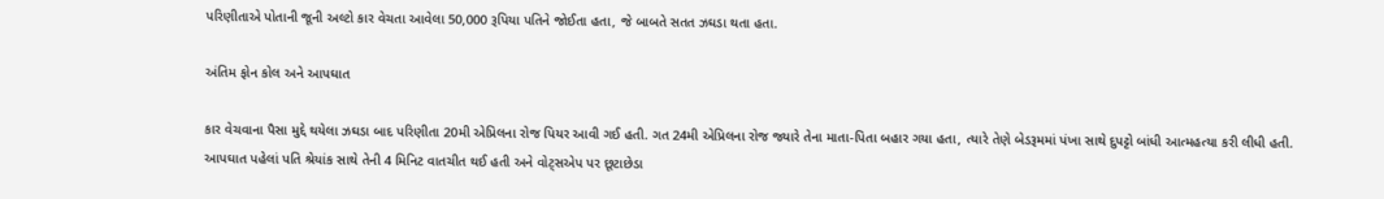પરિણીતાએ પોતાની જૂની અલ્ટો કાર વેચતા આવેલા 50,000 રૂપિયા પતિને જોઈતા હતા, જે બાબતે સતત ઝઘડા થતા હતા.

અંતિમ ફોન કોલ અને આપઘાત

કાર વેચવાના પૈસા મુદ્દે થયેલા ઝઘડા બાદ પરિણીતા 20મી એપ્રિલના રોજ પિયર આવી ગઈ હતી. ગત 24મી એપ્રિલના રોજ જ્યારે તેના માતા-પિતા બહાર ગયા હતા, ત્યારે તેણે બેડરૂમમાં પંખા સાથે દુપટ્ટો બાંધી આત્મહત્યા કરી લીધી હતી. આપઘાત પહેલાં પતિ શ્રેયાંક સાથે તેની 4 મિનિટ વાતચીત થઈ હતી અને વોટ્સએપ પર છૂટાછેડા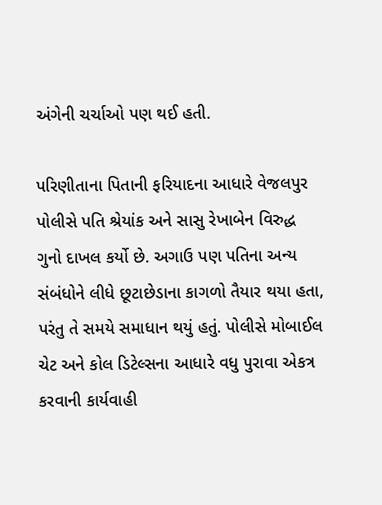અંગેની ચર્ચાઓ પણ થઈ હતી.

પરિણીતાના પિતાની ફરિયાદના આધારે વેજલપુર પોલીસે પતિ શ્રેયાંક અને સાસુ રેખાબેન વિરુદ્ધ ગુનો દાખલ કર્યો છે. અગાઉ પણ પતિના અન્ય સંબંધોને લીધે છૂટાછેડાના કાગળો તૈયાર થયા હતા, પરંતુ તે સમયે સમાધાન થયું હતું. પોલીસે મોબાઈલ ચેટ અને કોલ ડિટેલ્સના આધારે વધુ પુરાવા એકત્ર કરવાની કાર્યવાહી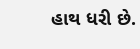હાથ ધરી છે.